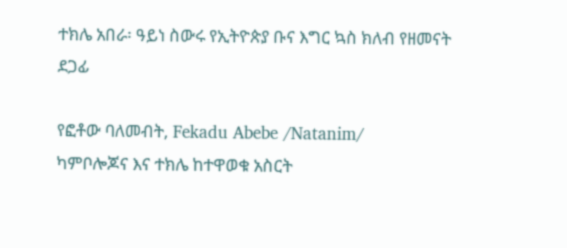ተክሌ አበራ፡ ዓይነ ስውሩ የኢትዮጵያ ቡና እግር ኳስ ክለብ የዘመናት ደጋፊ

የፎቶው ባለመብት, Fekadu Abebe /Natanim/
ካምቦሎጆና እና ተክሌ ከተዋወቁ አስርት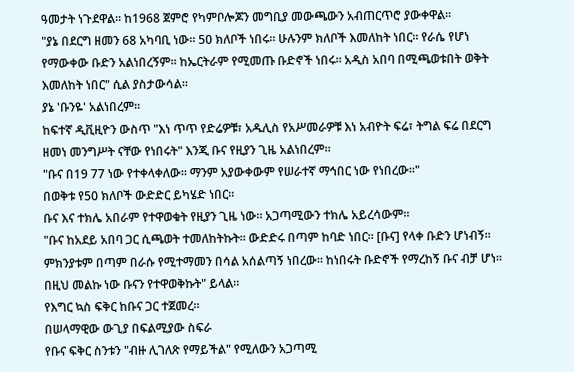ዓመታት ነጉደዋል። ከ1968 ጀምሮ የካምቦሎጆን መግቢያ መውጫውን አብጠርጥሮ ያውቀዋል።
"ያኔ በደርግ ዘመን 68 አካባቢ ነው። 50 ክለቦች ነበሩ። ሁሉንም ክለቦች እመለከት ነበር። የራሴ የሆነ የማውቀው ቡድን አልነበረኝም። ከኤርትራም የሚመጡ ቡድኖች ነበሩ። አዲስ አበባ በሚጫወቱበት ወቅት እመለከት ነበር" ሲል ያስታውሳል።
ያኔ 'ቡንዬ' አልነበረም።
ከፍተኛ ዲቪዚዮን ውስጥ "እነ ጥጥ የድሬዎቹ፣ አዱሊስ የአሥመራዎቹ እነ አብዮት ፍሬ፣ ትግል ፍሬ በደርግ ዘመነ መንግሥት ናቸው የነበሩት" እንጂ ቡና የዚያን ጊዜ አልነበረም።
"ቡና በ19 77 ነው የተቀላቀለው። ማንም አያውቀውም የሠራተኛ ማኅበር ነው የነበረው።"
በወቅቱ የ50 ክለቦች ውድድር ይካሄድ ነበር።
ቡና እና ተክሌ አበራም የተዋወቁት የዚያን ጊዜ ነው። አጋጣሚውን ተክሌ አይረሳውም።
"ቡና ከአደይ አበባ ጋር ሲጫወት ተመለከትኩት። ውድድሩ በጣም ከባድ ነበር። [ቡና] የላቀ ቡድን ሆነብኝ። ምክንያቱም በጣም በራሱ የሚተማመን በሳል አሰልጣኝ ነበረው። ከነበሩት ቡድኖች የማረከኝ ቡና ብቻ ሆነ። በዚህ መልኩ ነው ቡናን የተዋወቅኩት" ይላል።
የእግር ኳስ ፍቅር ከቡና ጋር ተጀመረ።
በሠላማዊው ውጊያ በፍልሚያው ስፍራ
የቡና ፍቅር ስንቱን "ብዙ ሊገለጽ የማይችል" የሚለውን አጋጣሚ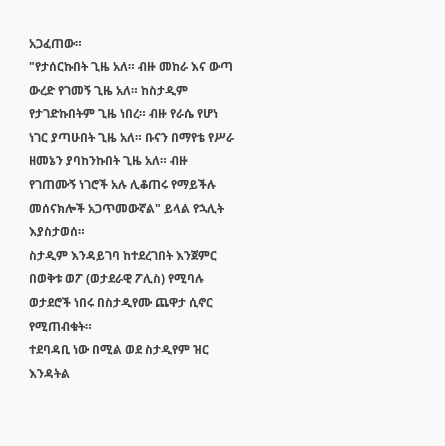አጋፈጠው።
"የታሰርኩበት ጊዜ አለ። ብዙ መከራ እና ውጣ ውረድ የገመኝ ጊዜ አለ። ከስታዲም የታገድኩበትም ጊዜ ነበረ። ብዙ የራሴ የሆነ ነገር ያጣሁበት ጊዜ አለ። ቡናን በማየቴ የሥራ ዘመኔን ያባከንኩበት ጊዜ አለ። ብዙ የገጠሙኝ ነገሮች አሉ ሊቆጠሩ የማይችሉ መሰናክሎች አጋጥመውኛል" ይላል የኋሊት እያስታወሰ።
ስታዲም እንዳይገባ ከተደረገበት እንጀምር
በወቅቱ ወፖ (ወታደራዊ ፖሊስ) የሚባሉ ወታደሮች ነበሩ በስታዲየሙ ጨዋታ ሲኖር የሚጠብቁት።
ተደባዳቢ ነው በሚል ወደ ስታዲየም ዝር እንዳትል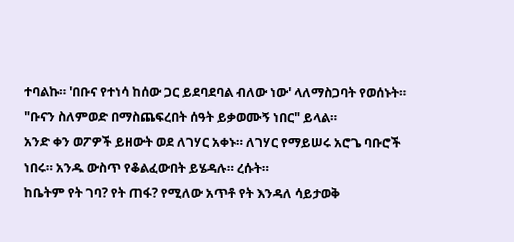ተባልኩ። 'በቡና የተነሳ ከሰው ጋር ይደባደባል ብለው ነው' ላለማስጋባት የወሰኑት።
"ቡናን ስለምወድ በማስጨፍረበት ሰዓት ይቃወሙኝ ነበር" ይላል።
አንድ ቀን ወፖዎች ይዘውት ወደ ለገሃር አቀኑ። ለገሃር የማይሠሩ አሮጌ ባቡሮች ነበሩ። አንዱ ውስጥ የቆልፈውበት ይሄዳሉ። ረሱት።
ከቤትም የት ገባ? የት ጠፋ? የሚለው አጥቶ የት እንዳለ ሳይታወቅ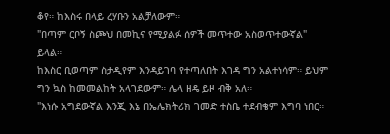ቆየ። ከእስሩ በላይ ረሃቡን አልቻለውም።
"በጣም ርቦኝ ስጮህ በመኪና የሚያልፉ ሰዎች መጥተው አስወጥተውኛል" ይላል።
ከእስር ቢወጣም ስታዲየም እንዳይገባ የተጣለበት እገዳ ግን አልተነሳም። ይህም ግን ኳስ ከመመልከት አላገደውም። ሌላ ዘዴ ይዞ ብቅ አለ።
"እነሱ አግደውኛል እንጂ እኔ በኤሌክትሪክ ገመድ ተስቤ ተደብቄም እግባ ነበር።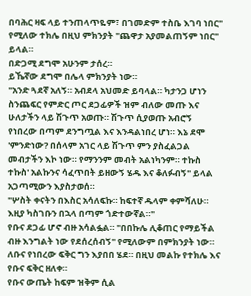በባሕር ዛፍ ላይ ተንጠላጥዬም፣ በገመድም ተስቤ እገባ ነበር" የሚለው ተክሌ በዚህ ምክንያት "ጨዋታ አያመልጠኝም ነበር" ይላል።
በድጋሚ ደግሞ አሁንም ታሰረ።
ይኼኛው ደግሞ በሌላ ምክንያት ነው።
"አንድ ጓደኛ አለኝ። አብደላ አህመድ ይባላል። ካታንጋ ሆነን ስንጨፍር የምድር ጦር ደጋፊዎች ዝም ብለው መጡ እና ሁለታችን ላይ ሽጉጥ አወጡ። ሽጉጥ ሲያወጡ አብሮኝ የነበረው በጣም ደንግጧል እና እንዳልነበረ ሆነ። እኔ ደሞ 'ምንድነው? በሰላም አገር ላይ ሽጉጥ ምን ያስፈልጋል መብታችን እኮ ነው። የማንንም መብት አልነካንም። ተኩስ ተኩስ' አልኩንና ሳፈጥበት ይዘውኝ ሄዱ እና ቆለፉብኝ" ይላል አጋጣሚውን እያስታወሰ።
"ሦስት ቀናትን በእስር አሳለፍኩ። ከፍተኛ ዱላም ቀምሻለሁ። እዚያ ካስገቡን በኋላ በጣም ጎድተውኛል።"
የቡና ደጋፊ ሆኖ ብዙ አሳልፏል። "በበኩሌ ሊቆጠር የማይችል ብዙ እንግልት ነው የደሰረሰብኝ" የሚለውም በምክንያት ነው። ለቡና የነበረው ፍቅር ግን እያበበ ሄደ። በዚህ መልኩ የተክሌ እና የቡና ፍቅር ዘለቀ።
የቡና ውጤት ከፍም ዝቅም ሲል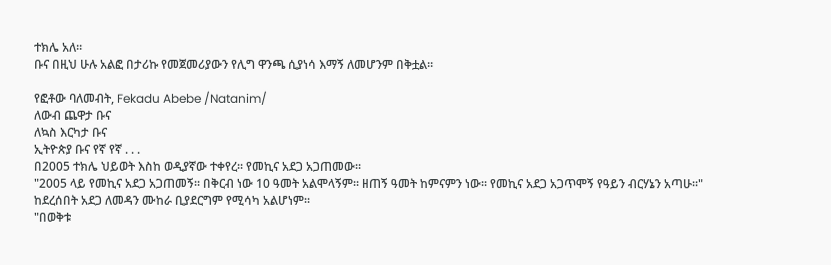ተክሌ አለ።
ቡና በዚህ ሁሉ አልፎ በታሪኩ የመጀመሪያውን የሊግ ዋንጫ ሲያነሳ እማኝ ለመሆንም በቅቷል።

የፎቶው ባለመብት, Fekadu Abebe /Natanim/
ለውብ ጨዋታ ቡና
ለኳስ እርካታ ቡና
ኢትዮጵያ ቡና የኛ የኛ . . .
በ2005 ተክሌ ህይወት እስከ ወዲያኛው ተቀየረ። የመኪና አደጋ አጋጠመው።
"2005 ላይ የመኪና አደጋ አጋጠመኝ። በቅርብ ነው 10 ዓመት አልሞላኝም። ዘጠኝ ዓመት ከምናምን ነው። የመኪና አደጋ አጋጥሞኝ የዓይን ብርሃኔን አጣሁ።"
ከደረሰበት አደጋ ለመዳን ሙከራ ቢያደርግም የሚሳካ አልሆነም።
"በወቅቱ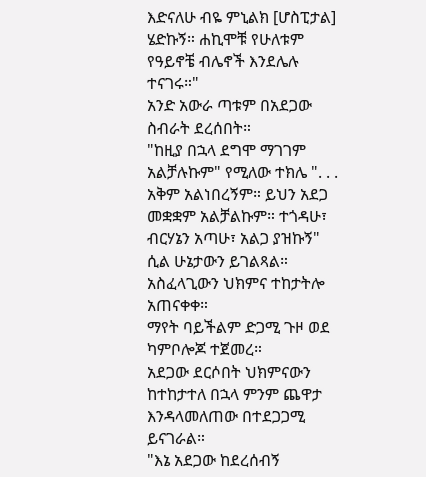እድናለሁ ብዬ ምኒልክ [ሆስፒታል] ሄድኩኝ። ሐኪሞቹ የሁለቱም የዓይኖቼ ብሌኖች እንደሌሉ ተናገሩ።"
አንድ አውራ ጣቱም በአደጋው ስብራት ደረሰበት።
"ከዚያ በኋላ ደግሞ ማገገም አልቻሉኩም" የሚለው ተክሌ ". . . አቅም አልነበረኝም። ይህን አደጋ መቋቋም አልቻልኩም። ተጎዳሁ፣ ብርሃኔን አጣሁ፣ አልጋ ያዝኩኝ" ሲል ሁኔታውን ይገልጻል።
አስፈላጊውን ህክምና ተከታትሎ አጠናቀቀ።
ማየት ባይችልም ድጋሚ ጉዞ ወደ ካምቦሎጆ ተጀመረ።
አደጋው ደርሶበት ህክምናውን ከተከታተለ በኋላ ምንም ጨዋታ እንዳላመለጠው በተደጋጋሚ ይናገራል።
"እኔ አደጋው ከደረሰብኝ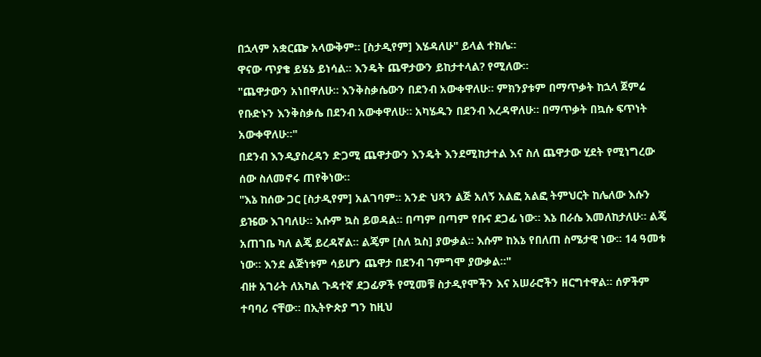በኋላም አቋርጬ አላውቅም። [ስታዲየም] እሄዳለሁ" ይላል ተክሌ።
ዋናው ጥያቄ ይሄኔ ይነሳል። እንዴት ጨዋታውን ይከታተላል? የሚለው።
"ጨዋታውን አነበዋለሁ። እንቅስቃሴውን በደንብ አውቀዋለሁ። ምክንያቱም በማጥቃት ከኋላ ጀምሬ የቡድኑን እንቅስቃሴ በደንብ አውቀዋለሁ። አካሄዱን በደንብ እረዳዋለሁ። በማጥቃት በኳሱ ፍጥነት አውቀዋለሁ።"
በደንብ እንዲያስረዳን ድጋሚ ጨዋታውን እንዴት እንደሚከታተል እና ስለ ጨዋታው ሂደት የሚነግረው ሰው ስለመኖሩ ጠየቅነው።
"እኔ ከሰው ጋር [ስታዲየም] አልገባም። አንድ ህጻን ልጅ አለኝ አልፎ አልፎ ትምህርት ከሌለው እሱን ይዤው እገባለሁ። እሱም ኳስ ይወዳል። በጣም በጣም የቡና ደጋፊ ነው። እኔ በራሴ እመለከታለሁ። ልጄ አጠገቤ ካለ ልጄ ይረዳኛል። ልጄም [ስለ ኳስ] ያውቃል። እሱም ከእኔ የበለጠ ስሜታዊ ነው። 14 ዓመቱ ነው። እንደ ልጅነቱም ሳይሆን ጨዋታ በደንብ ገምግሞ ያውቃል።"
ብዙ አገራት ለአካል ጉዳተኛ ደጋፊዎች የሚመቹ ስታዲየሞችን እና አሠራሮችን ዘርግተዋል። ሰዎችም ተባባሪ ናቸው። በኢትዮጵያ ግን ከዚህ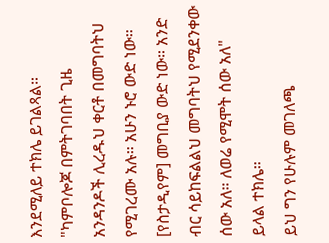እንደሚለይ ተክሌ ይገልጻል።
"ካምቦሎጆ በምትገባበት ጊዜ አንዳንዶች ሊረዱህ ቀርቶ በመግባትህ የሚገረሙ አሉ። አሁን ኑሮ ውድ ነው። [የስታዲየም] መግቢያ ውድ ነው። አንድ ብር ሳይከፍልልህ መግባትህ የሚደንቀው ሰው አለ። ለወሬ የሚሞት ሰው አለ" ይላል ተክሌ።
ይህ ግን የሁሉም መገለጫ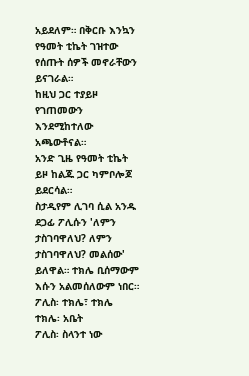አይደለም። በቅርቡ እንኳን የዓመት ቲኬት ገዝተው የሰጡት ሰዎች መኖራቸውን ይናገራል።
ከዚህ ጋር ተያይዞ የገጠመውን እንደሚከተለው አጫውቶናል።
አንድ ጊዜ የዓመት ቲኬት ይዞ ከልጁ ጋር ካምቦሎጆ ይደርሳል።
ስታዲየም ሊገባ ሲል አንዱ ደጋፊ ፖሊሱን 'ለምን ታስገባዋለህ? ለምን ታስገባዋለህ? መልሰው' ይለዋል። ተክሌ ቢሰማውም እሱን አልመሰለውም ነበር።
ፖሊስ፡ ተክሌ፣ ተክሌ
ተክሌ፡ አቤት
ፖሊስ፡ ስላንተ ነው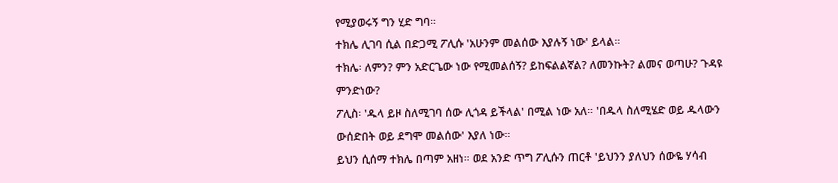የሚያወሩኝ ግን ሂድ ግባ።
ተክሌ ሊገባ ሲል በድጋሚ ፖሊሱ 'አሁንም መልሰው እያሉኝ ነው' ይላል።
ተክሌ፡ ለምን? ምን አድርጌው ነው የሚመልሰኝ? ይከፍልልኛል? ለመንኩት? ልመና ወጣሁ? ጉዳዩ ምንድነው?
ፖሊስ፡ 'ዱላ ይዞ ስለሚገባ ሰው ሊጎዳ ይችላል' በሚል ነው አለ። 'በዱላ ስለሚሄድ ወይ ዱላውን ውሰድበት ወይ ደግሞ መልሰው' እያለ ነው።
ይህን ሲሰማ ተክሌ በጣም አዘነ። ወደ አንድ ጥግ ፖሊሱን ጠርቶ 'ይህንን ያለህን ሰውዬ ሃሳብ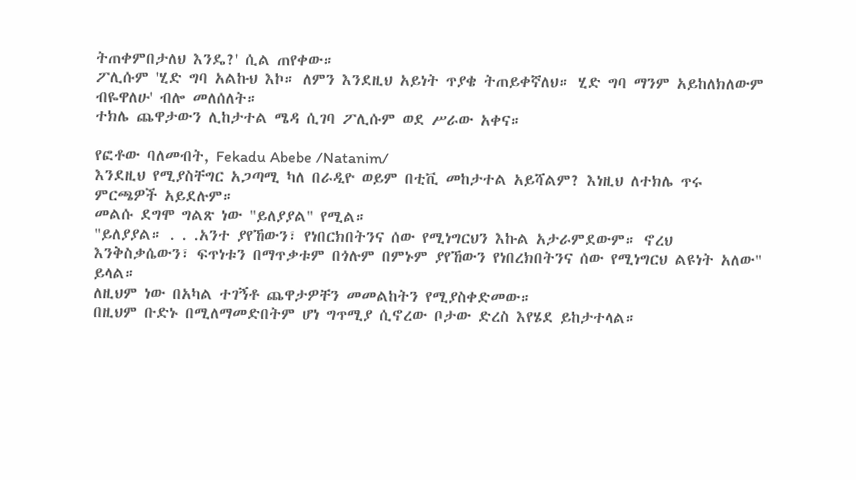ትጠቀምበታለህ እንዴ?' ሲል ጠየቀው።
ፖሊሱም 'ሂድ ግባ አልኩህ እኮ። ለምን እንደዚህ አይነት ጥያቄ ትጠይቀኛለህ። ሂድ ግባ ማንም አይከለክለውም ብዬዋለሁ' ብሎ መለሰለት።
ተክሌ ጨዋታውን ሊከታተል ሜዳ ሲገባ ፖሊሱም ወደ ሥራው አቀና።

የፎቶው ባለመብት, Fekadu Abebe /Natanim/
እንደዚህ የሚያስቸግር አጋጣሚ ካለ በራዲዮ ወይም በቲቪ መከታተል አይሻልም? እነዚህ ለተክሌ ጥሩ ምርጫዎች አይደሉም።
መልሱ ደግሞ ግልጽ ነው "ይለያያል" የሚል።
"ይለያያል። . . .አንተ ያየኸውን፣ የነበርክበትንና ሰው የሚነግርህን እኩል አታራምደውም። ኖረህ እንቅስቃሴውን፣ ፍጥነቱን በማጥቃቱም በጎሉም በምኑም ያየኸውን የነበረክበትንና ሰው የሚነግርህ ልዩነት አለው" ይላል።
ለዚህም ነው በአካል ተገኝቶ ጨዋታዎቸን መመልከትን የሚያስቀድመው።
በዚህም ቡድኑ በሚለማመድበትም ሆነ ግጥሚያ ሲኖረው ቦታው ድረስ እየሄደ ይከታተላል።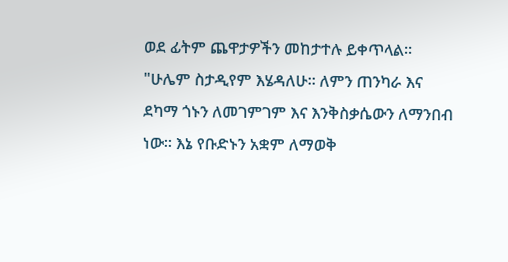ወደ ፊትም ጨዋታዎችን መከታተሉ ይቀጥላል።
"ሁሌም ስታዲየም እሄዳለሁ። ለምን ጠንካራ እና ደካማ ጎኑን ለመገምገም እና እንቅስቃሴውን ለማንበብ ነው። እኔ የቡድኑን አቋም ለማወቅ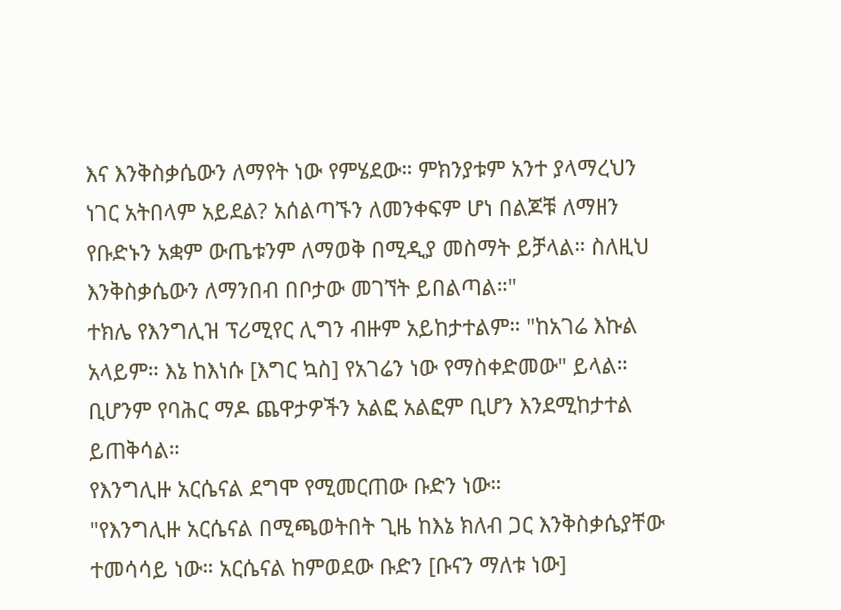እና እንቅስቃሴውን ለማየት ነው የምሄደው። ምክንያቱም አንተ ያላማረህን ነገር አትበላም አይደል? አሰልጣኙን ለመንቀፍም ሆነ በልጆቹ ለማዘን የቡድኑን አቋም ውጤቱንም ለማወቅ በሚዲያ መስማት ይቻላል። ስለዚህ እንቅስቃሴውን ለማንበብ በቦታው መገኘት ይበልጣል።"
ተክሌ የእንግሊዝ ፕሪሚየር ሊግን ብዙም አይከታተልም። "ከአገሬ እኩል አላይም። እኔ ከእነሱ [እግር ኳስ] የአገሬን ነው የማስቀድመው" ይላል።
ቢሆንም የባሕር ማዶ ጨዋታዎችን አልፎ አልፎም ቢሆን እንደሚከታተል ይጠቅሳል።
የእንግሊዙ አርሴናል ደግሞ የሚመርጠው ቡድን ነው።
"የእንግሊዙ አርሴናል በሚጫወትበት ጊዜ ከእኔ ክለብ ጋር እንቅስቃሴያቸው ተመሳሳይ ነው። አርሴናል ከምወደው ቡድን [ቡናን ማለቱ ነው]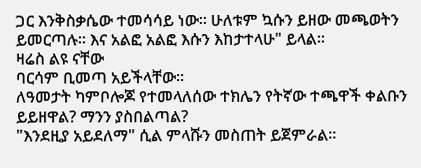ጋር እንቅስቃሴው ተመሳሳይ ነው። ሁለቱም ኳሱን ይዘው መጫወትን ይመርጣሉ። እና አልፎ አልፎ እሱን እከታተላሁ" ይላል።
ዛሬስ ልዩ ናቸው
ባርሳም ቢመጣ አይችላቸው።
ለዓመታት ካምቦሎጆ የተመላለሰው ተክሌን የትኛው ተጫዋች ቀልቡን ይይዘዋል? ማንን ያስበልጣል?
"እንደዚያ አይደለማ" ሲል ምላሹን መስጠት ይጀምራል።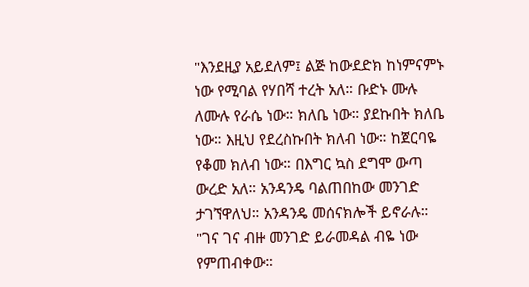"እንደዚያ አይደለም፤ ልጅ ከውደድክ ከነምናምኑ ነው የሚባል የሃበሻ ተረት አለ። ቡድኑ ሙሉ ለሙሉ የራሴ ነው። ክለቤ ነው። ያደኩበት ክለቤ ነው። እዚህ የደረስኩበት ክለብ ነው። ከጀርባዬ የቆመ ክለብ ነው። በእግር ኳስ ደግሞ ውጣ ውረድ አለ። አንዳንዴ ባልጠበከው መንገድ ታገኘዋለህ። አንዳንዴ መሰናክሎች ይኖራሉ።
"ገና ገና ብዙ መንገድ ይራመዳል ብዬ ነው የምጠብቀው።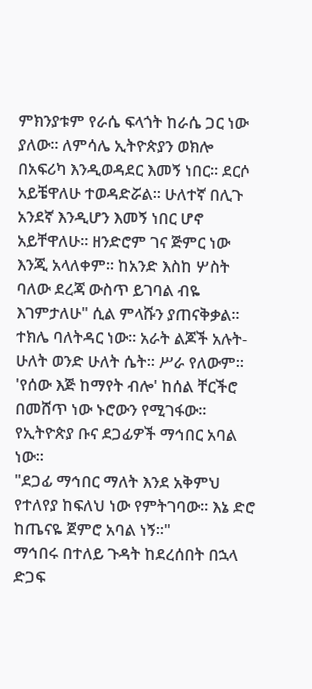ምክንያቱም የራሴ ፍላጎት ከራሴ ጋር ነው ያለው። ለምሳሌ ኢትዮጵያን ወክሎ በአፍሪካ እንዲወዳደር እመኝ ነበር። ደርሶ አይቼዋለሁ ተወዳድሯል። ሁለተኛ በሊጉ አንደኛ እንዲሆን እመኝ ነበር ሆኖ አይቸዋለሁ። ዘንድሮም ገና ጅምር ነው እንጂ አላለቀም። ከአንድ እስከ ሦስት ባለው ደረጃ ውስጥ ይገባል ብዬ እገምታለሁ" ሲል ምላሹን ያጠናቅቃል።
ተክሌ ባለትዳር ነው። አራት ልጆች አሉት-ሁለት ወንድ ሁለት ሴት። ሥራ የለውም።
'የሰው እጅ ከማየት ብሎ' ከሰል ቸርችሮ በመሸጥ ነው ኑሮውን የሚገፋው።
የኢትዮጵያ ቡና ደጋፊዎች ማኅበር አባል ነው።
"ደጋፊ ማኅበር ማለት እንደ አቅምህ የተለየያ ከፍለህ ነው የምትገባው። እኔ ድሮ ከጤናዬ ጀምሮ አባል ነኝ።"
ማኅበሩ በተለይ ጉዳት ከደረሰበት በኋላ ድጋፍ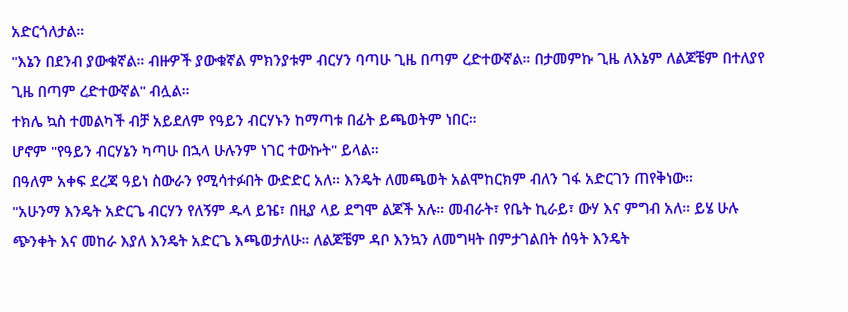አድርጎለታል።
"እኔን በደንብ ያውቁኛል። ብዙዎች ያውቁኛል ምክንያቱም ብርሃን ባጣሁ ጊዜ በጣም ረድተውኛል። በታመምኩ ጊዜ ለእኔም ለልጆቼም በተለያየ ጊዜ በጣም ረድተውኛል" ብሏል።
ተክሌ ኳስ ተመልካች ብቻ አይደለም የዓይን ብርሃኑን ከማጣቱ በፊት ይጫወትም ነበር።
ሆኖም "የዓይን ብርሃኔን ካጣሁ በኋላ ሁሉንም ነገር ተውኩት" ይላል።
በዓለም አቀፍ ደረጃ ዓይነ ስውራን የሚሳተፉበት ውድድር አለ። እንዴት ለመጫወት አልሞከርክም ብለን ገፋ አድርገን ጠየቅነው።
"አሁንማ እንዴት አድርጌ ብርሃን የለኝም ዱላ ይዤ፣ በዚያ ላይ ደግሞ ልጆች አሉ። መብራት፣ የቤት ኪራይ፣ ውሃ እና ምግብ አለ። ይሄ ሁሉ ጭንቀት እና መከራ እያለ እንዴት አድርጌ እጫወታለሁ። ለልጆቼም ዳቦ እንኳን ለመግዛት በምታገልበት ሰዓት እንዴት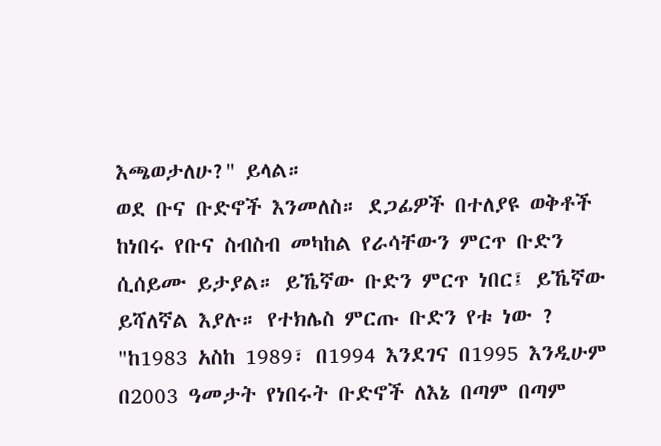እጫወታለሁ?" ይላል።
ወደ ቡና ቡድኖች እንመለስ። ደጋፊዎች በተለያዩ ወቅቶች ከነበሩ የቡና ስብስብ መካከል የራሳቸውን ምርጥ ቡድን ሲሰይሙ ይታያል። ይኼኛው ቡድን ምርጥ ነበር፤ ይኼኛው ይሻለኛል እያሉ። የተክሌስ ምርጡ ቡድን የቱ ነው ?
"ከ1983 አስከ 1989፣ በ1994 እንደገና በ1995 እንዲሁም በ2003 ዓመታት የነበሩት ቡድኖች ለእኔ በጣም በጣም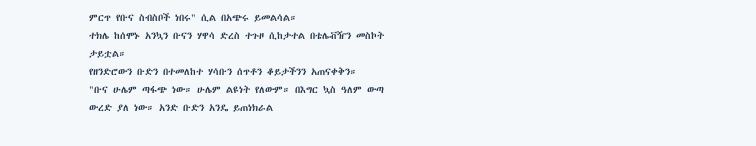ምርጥ የቡና ስብስቦች ነበሩ" ሲል በአጭሩ ይመልሳል።
ተክሌ ከሰሞኑ አንኳን ቡናን ሃዋሳ ድረስ ተጉዞ ሲከታተል በቴሌቭዥን መስኮት ታይቷል።
የዘንድሮውን ቡድን በተመለከተ ሃሳቡን ሰጥቶን ቆይታችንን አጠናቀቅን።
"ቡና ሁሌም ጣፋጭ ነው። ሁሌም ልዩነት የለውም። በእግር ኳስ ዓለም ውጣ ውረድ ያለ ነው። አንድ ቡድን አንዴ ይጠነክራል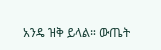አንዴ ዝቅ ይላል። ውጤት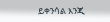ይቀንሳል እንጂ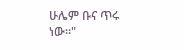ሁሌም ቡና ጥሩ ነው።"